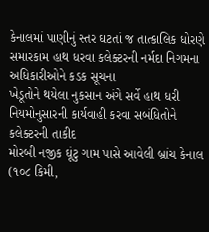કેનાલમાં પાણીનું સ્તર ઘટતાં જ તાત્કાલિક ધોરણે સમારકામ હાથ ધરવા કલેક્ટરની નર્મદા નિગમના અધિકારીઓને કડક સૂચના
ખેડૂતોને થયેલા નુકસાન અંગે સર્વે હાથ ધરી નિયમોનુસારની કાર્યવાહી કરવા સબંધિતોને કલેક્ટરની તાકીદ
મોરબી નજીક ઘૂંટુ ગામ પાસે આવેલી બ્રાંચ કેનાલ (૧૦૮ કિમી,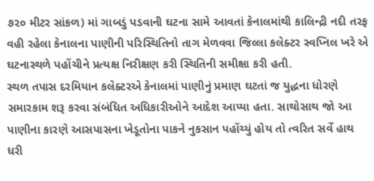૭૨૦ મીટર સાંકળ) માં ગાબડું પડવાની ઘટના સામે આવતાં કેનાલમાંથી કાલિન્દ્રી નદી તરફ વહી રહેલા કેનાલના પાણીની પરિસ્થિતિનો તાગ મેળવવા જિલ્લા કલેક્ટર સ્વપ્નિલ ખરે એ ઘટનાસ્થળે પહોંચીને પ્રત્યક્ષ નિરીક્ષણ કરી સ્થિતિની સમીક્ષા કરી હતી.
સ્થળ તપાસ દરમિયાન કલેક્ટરએ કેનાલમાં પાણીનું પ્રમાણ ઘટતાં જ યુદ્ધના ધોરણે સમારકામ શરૂ કરવા સંબંધિત અધિકારીઓને આદેશ આપ્યા હતા. સાથોસાથ જો આ પાણીના કારણે આસપાસના ખેડૂતોના પાકને નુકસાન પહોંચ્યું હોય તો ત્વરિત સર્વે હાથ ધરી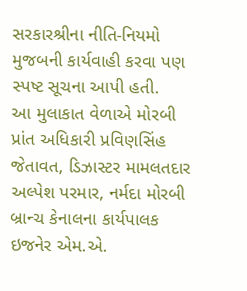સરકારશ્રીના નીતિ-નિયમો મુજબની કાર્યવાહી કરવા પણ સ્પષ્ટ સૂચના આપી હતી.
આ મુલાકાત વેળાએ મોરબી પ્રાંત અધિકારી પ્રવિણસિંહ જેતાવત, ડિઝાસ્ટર મામલતદાર અલ્પેશ પરમાર, નર્મદા મોરબી બ્રાન્ચ કેનાલના કાર્યપાલક ઇજનેર એમ.એ.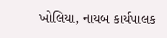ખોલિયા, નાયબ કાર્યપાલક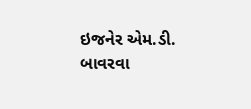ઇજનેર એમ.ડી. બાવરવા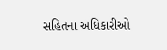સહિતના અધિકારીઓ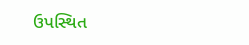ઉપસ્થિત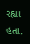રહ્યા હતા.